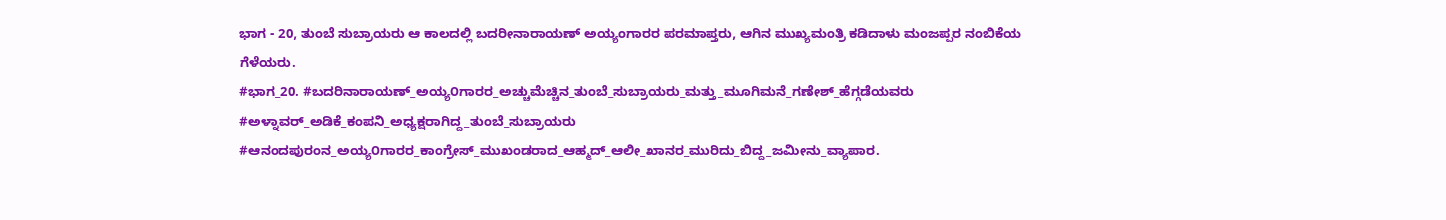ಭಾಗ - 20, ತುಂಬೆ ಸುಬ್ರಾಯರು ಆ ಕಾಲದಲ್ಲಿ ಬದರೀನಾರಾಯಣ್ ಅಯ್ಯಂಗಾರರ ಪರಮಾಪ್ತರು, ಆಗಿನ ಮುಖ್ಯಮಂತ್ರಿ ಕಡಿದಾಳು ಮಂಜಪ್ಪರ ನಂಬಿಕೆಯ ಗೆಳೆಯರು.
#ಭಾಗ_20. #ಬದರಿನಾರಾಯಣ್_ಅಯ್ಯ೦ಗಾರರ_ಅಚ್ಚುಮೆಚ್ಚಿನ_ತುಂಬೆ_ಸುಬ್ರಾಯರು_ಮತ್ತು_ಮೂಗಿಮನೆ_ಗಣೇಶ್_ಹೆಗ್ಗಡೆಯವರು #ಅಳ್ನಾವರ್_ಅಡಿಕೆ_ಕಂಪನಿ_ಅಧ್ಯಕ್ಷರಾಗಿದ್ದ_ತುಂಬೆ_ಸುಬ್ರಾಯರು #ಆನಂದಪುರಂನ_ಅಯ್ಯ೦ಗಾರರ_ಕಾಂಗ್ರೇಸ್_ಮುಖಂಡರಾದ_ಆಹ್ಮದ್_ಆಲೀ_ಖಾನರ_ಮುರಿದು_ಬಿದ್ದ_ಜಮೀನು_ವ್ಯಾಪಾರ.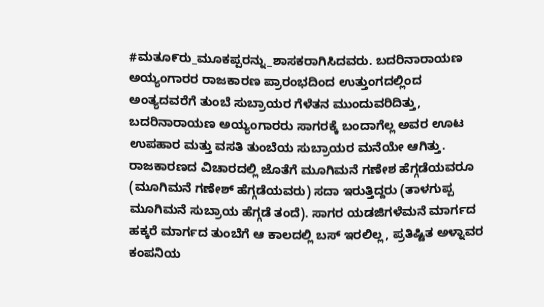#ಮತೂ೯ರು_ಮೂಕಪ್ಪರನ್ನು_ಶಾಸಕರಾಗಿಸಿದವರು. ಬದರಿನಾರಾಯಣ ಅಯ್ಯಂಗಾರರ ರಾಜಕಾರಣ ಪ್ರಾರಂಭದಿಂದ ಉತ್ತುಂಗದಲ್ಲಿಂದ ಅಂತ್ಯದವರೆಗೆ ತುಂಬೆ ಸುಬ್ರಾಯರ ಗೆಳೆತನ ಮುಂದುವರಿದಿತ್ತು, ಬದರಿನಾರಾಯಣ ಅಯ್ಯಂಗಾರರು ಸಾಗರಕ್ಕೆ ಬಂದಾಗೆಲ್ಲ ಅವರ ಊಟ ಉಪಹಾರ ಮತ್ತು ವಸತಿ ತುಂಬೆಯ ಸುಬ್ರಾಯರ ಮನೆಯೇ ಆಗಿತ್ತು. ರಾಜಕಾರಣದ ವಿಚಾರದಲ್ಲಿ ಜೊತೆಗೆ ಮೂಗಿಮನೆ ಗಣೇಶ ಹೆಗ್ಗಡೆಯವರೂ (ಮೂಗಿಮನೆ ಗಣೇಶ್ ಹೆಗ್ಗಡೆಯವರು) ಸದಾ ಇರುತ್ತಿದ್ದರು (ತಾಳಗುಪ್ಪ ಮೂಗಿಮನೆ ಸುಬ್ರಾಯ ಹೆಗ್ಗಡೆ ತಂದೆ). ಸಾಗರ ಯಡಜಿಗಳೆಮನೆ ಮಾರ್ಗದ ಹಕ್ಕರೆ ಮಾರ್ಗದ ತುಂಬೆಗೆ ಆ ಕಾಲದಲ್ಲಿ ಬಸ್ ಇರಲಿಲ್ಲ, ಪ್ರತಿಷ್ಟಿತ ಅಳ್ನಾವರ ಕಂಪನಿಯ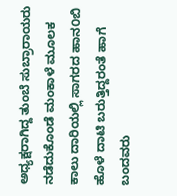ಅಧ್ಯಕ್ಷರಾಗಿದ್ದ ತುಂಬೆ ಸುಬ್ರಾರಾಯರು ನಡೆದುಕೊಂಡೆ ಮಂಕಾಳೆ ಮೂಲಕ ಕಾಲು ದಾರಿಯಲ್ಲಿ ಸಾಗರದ ಹಾನ೦ಬಿ ಹೊಳೆ ದಾಟಿ ಬರುತ್ತಿದ್ದರಂತೆ ಹಾಗೆ ಬಂದವರು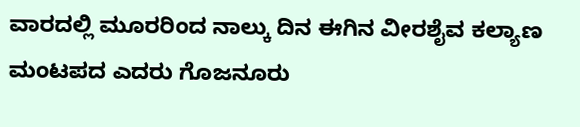ವಾರದಲ್ಲಿ ಮೂರರಿಂದ ನಾಲ್ಕು ದಿನ ಈಗಿನ ವೀರಶೈವ ಕಲ್ಯಾಣ ಮಂಟಪದ ಎದರು ಗೊಜನೂರು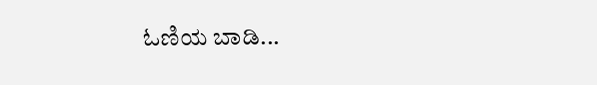ಓಣಿಯ ಬಾಡಿ...